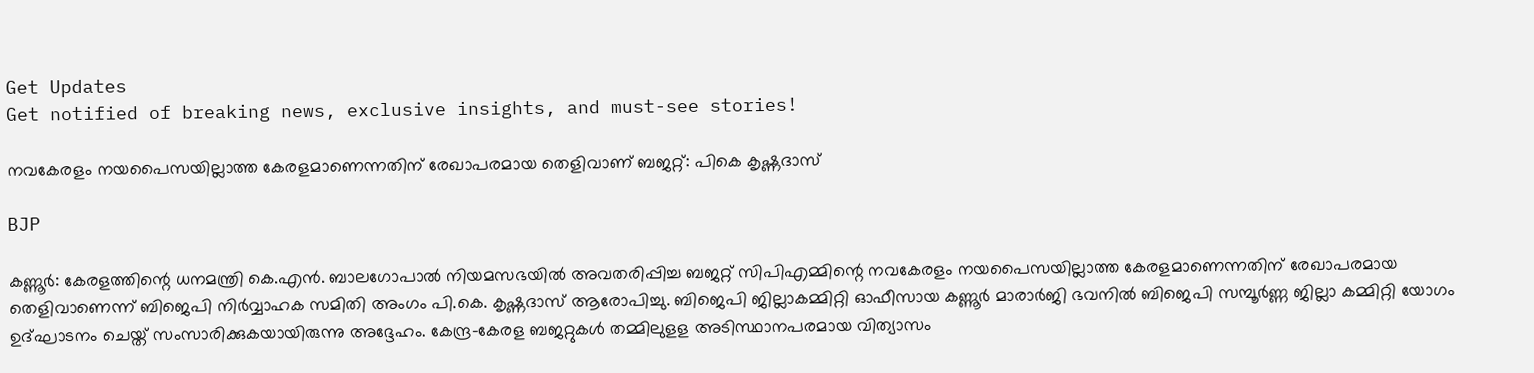Get Updates
Get notified of breaking news, exclusive insights, and must-see stories!

നവകേരളം നയപൈസയില്ലാത്ത കേരളമാണെന്നതിന് രേഖാപരമായ തെളിവാണ് ബജറ്റ്: പികെ കൃഷ്ണദാസ്

BJP

കണ്ണൂര്‍: കേരളത്തിന്റെ ധനമന്ത്രി കെ.എന്‍. ബാലഗോപാല്‍ നിയമസഭയില്‍ അവതരിപ്പിച്ച ബജറ്റ് സിപിഎമ്മിന്റെ നവകേരളം നയപൈസയില്ലാത്ത കേരളമാണെന്നതിന് രേഖാപരമായ തെളിവാണെന്ന് ബിജെപി നിര്‍വ്വാഹക സമിതി അംഗം പി.കെ. കൃഷ്ണദാസ് ആരോപിച്ചു. ബിജെപി ജില്ലാകമ്മിറ്റി ഓഫീസായ കണ്ണൂര്‍ മാരാര്‍ജി ഭവനില്‍ ബിജെപി സമ്പൂര്‍ണ്ണ ജില്ലാ കമ്മിറ്റി യോഗം ഉദ്ഘാടനം ചെയ്ത് സംസാരിക്കുകയായിരുന്നു അദ്ദേഹം. കേന്ദ്ര-കേരള ബജറ്റുകള്‍ തമ്മിലുളള അടിസ്ഥാനപരമായ വിത്യാസം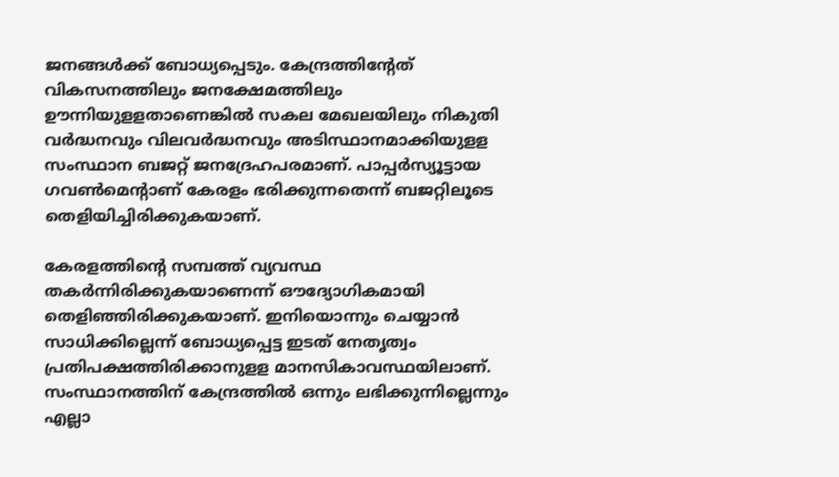ജനങ്ങള്‍ക്ക് ബോധ്യപ്പെടും. കേന്ദ്രത്തിന്റേത് വികസനത്തിലും ജനക്ഷേമത്തിലും ഊന്നിയുളളതാണെങ്കില്‍ സകല മേഖലയിലും നികുതി വര്‍ദ്ധനവും വിലവര്‍ദ്ധനവും അടിസ്ഥാനമാക്കിയുളള സംസ്ഥാന ബജറ്റ് ജനദ്രേഹപരമാണ്. പാപ്പര്‍സ്യൂട്ടായ ഗവണ്‍മെന്റാണ് കേരളം ഭരിക്കുന്നതെന്ന് ബജറ്റിലൂടെ തെളിയിച്ചിരിക്കുകയാണ്.

കേരളത്തിന്റെ സമ്പത്ത് വ്യവസ്ഥ തകര്‍ന്നിരിക്കുകയാണെന്ന് ഔദ്യോഗികമായി തെളിഞ്ഞിരിക്കുകയാണ്. ഇനിയൊന്നും ചെയ്യാന്‍ സാധിക്കില്ലെന്ന് ബോധ്യപ്പെട്ട ഇടത് നേതൃത്വം പ്രതിപക്ഷത്തിരിക്കാനുളള മാനസികാവസ്ഥയിലാണ്. സംസ്ഥാനത്തിന് കേന്ദ്രത്തില്‍ ഒന്നും ലഭിക്കുന്നില്ലെന്നും എല്ലാ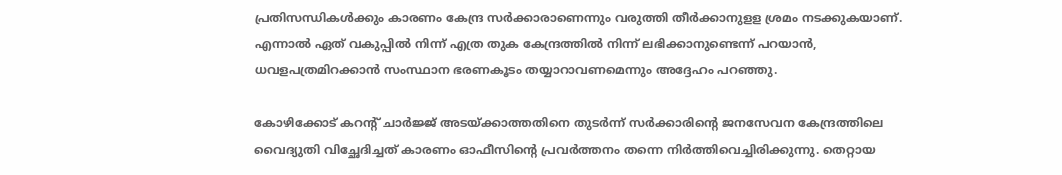പ്രതിസന്ധികള്‍ക്കും കാരണം കേന്ദ്ര സര്‍ക്കാരാണെന്നും വരുത്തി തീര്‍ക്കാനുളള ശ്രമം നടക്കുകയാണ്. എന്നാല്‍ ഏത് വകുപ്പില്‍ നിന്ന് എത്ര തുക കേന്ദ്രത്തില്‍ നിന്ന് ലഭിക്കാനുണ്ടെന്ന് പറയാന്‍, ധവളപത്രമിറക്കാന്‍ സംസ്ഥാന ഭരണകൂടം തയ്യാറാവണമെന്നും അദ്ദേഹം പറഞ്ഞു.

കോഴിക്കോട് കറന്റ് ചാര്‍ജ്ജ് അടയ്ക്കാത്തതിനെ തുടര്‍ന്ന് സര്‍ക്കാരിന്റെ ജനസേവന കേന്ദ്രത്തിലെ വൈദ്യുതി വിച്ഛേദിച്ചത് കാരണം ഓഫീസിന്റെ പ്രവര്‍ത്തനം തന്നെ നിര്‍ത്തിവെച്ചിരിക്കുന്നു. തെറ്റായ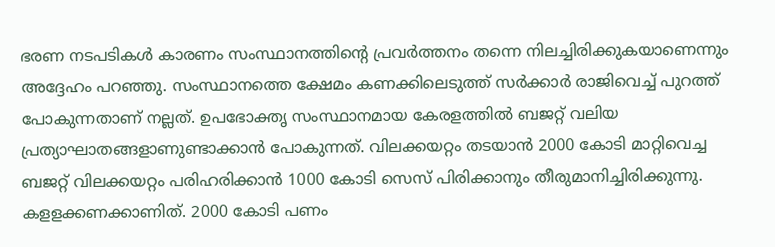ഭരണ നടപടികള്‍ കാരണം സംസ്ഥാനത്തിന്റെ പ്രവര്‍ത്തനം തന്നെ നിലച്ചിരിക്കുകയാണെന്നും അദ്ദേഹം പറഞ്ഞു. സംസ്ഥാനത്തെ ക്ഷേമം കണക്കിലെടുത്ത് സര്‍ക്കാര്‍ രാജിവെച്ച് പുറത്ത് പോകുന്നതാണ് നല്ലത്. ഉപഭോക്തൃ സംസ്ഥാനമായ കേരളത്തില്‍ ബജറ്റ് വലിയ പ്രത്യാഘാതങ്ങളാണുണ്ടാക്കാന്‍ പോകുന്നത്. വിലക്കയറ്റം തടയാന്‍ 2000 കോടി മാറ്റിവെച്ച ബജറ്റ് വിലക്കയറ്റം പരിഹരിക്കാന്‍ 1000 കോടി സെസ് പിരിക്കാനും തീരുമാനിച്ചിരിക്കുന്നു. കളളക്കണക്കാണിത്. 2000 കോടി പണം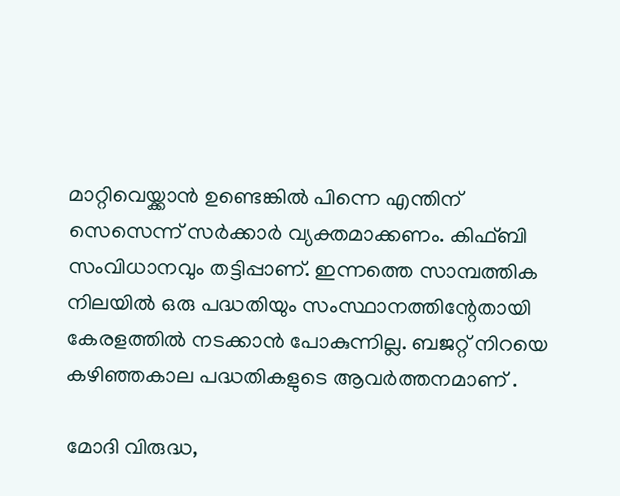മാറ്റിവെയ്ക്കാന്‍ ഉണ്ടെങ്കില്‍ പിന്നെ എന്തിന് സെസെന്ന് സര്‍ക്കാര്‍ വ്യക്തമാക്കണം. കിഫ്ബി സംവിധാനവും തട്ടിപ്പാണ്. ഇന്നത്തെ സാമ്പത്തിക നിലയില്‍ ഒരു പദ്ധതിയും സംസ്ഥാനത്തിന്റേതായി കേരളത്തില്‍ നടക്കാന്‍ പോകുന്നില്ല. ബജറ്റ് നിറയെ കഴിഞ്ഞകാല പദ്ധതികളുടെ ആവര്‍ത്തനമാണ് .

മോദി വിരുദ്ധ,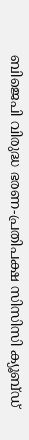ബിജെപി വിരുദ്ധ ഭരണ-പ്രതിപക്ഷ സിസിസി ക്യൂബ്ഡ്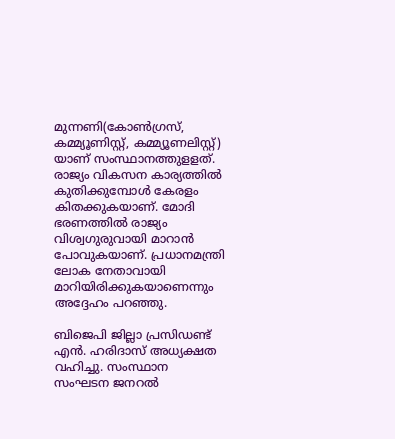മുന്നണി(കോണ്‍ഗ്രസ്, കമ്മ്യൂണിസ്റ്റ്, കമ്മ്യൂണലിസ്റ്റ്) യാണ് സംസ്ഥാനത്തുളളത്. രാജ്യം വികസന കാര്യത്തില്‍ കുതിക്കുമ്പോള്‍ കേരളം കിതക്കുകയാണ്. മോദി ഭരണത്തില്‍ രാജ്യം വിശ്വഗുരുവായി മാറാന്‍ പോവുകയാണ്. പ്രധാനമന്ത്രി ലോക നേതാവായി മാറിയിരിക്കുകയാണെന്നും അദ്ദേഹം പറഞ്ഞു.

ബിജെപി ജില്ലാ പ്രസിഡണ്ട് എന്‍. ഹരിദാസ് അധ്യക്ഷത വഹിച്ചു. സംസ്ഥാന സംഘടന ജനറല്‍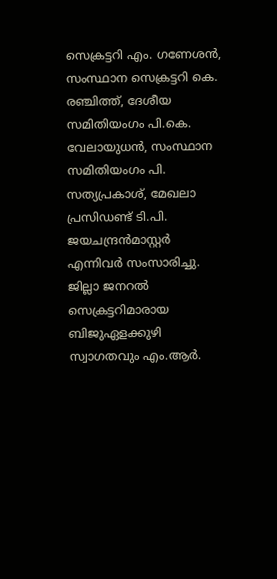സെക്രട്ടറി എം. ഗണേശന്‍, സംസ്ഥാന സെക്രട്ടറി കെ. രഞ്ചിത്ത്, ദേശീയ സമിതിയംഗം പി.കെ. വേലായുധന്‍, സംസ്ഥാന സമിതിയംഗം പി. സത്യപ്രകാശ്, മേഖലാ പ്രസിഡണ്ട് ടി.പി. ജയചന്ദ്രന്‍മാസ്റ്റര്‍ എന്നിവര്‍ സംസാരിച്ചു. ജില്ലാ ജനറല്‍ സെക്രട്ടറിമാരായ ബിജുഏളക്കുഴി സ്വാഗതവും എം.ആര്‍.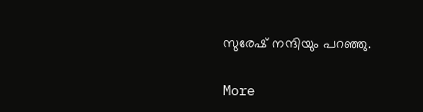സുരേഷ് നന്ദിയും പറഞ്ഞു.

More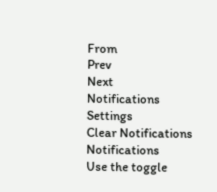From
Prev
Next
Notifications
Settings
Clear Notifications
Notifications
Use the toggle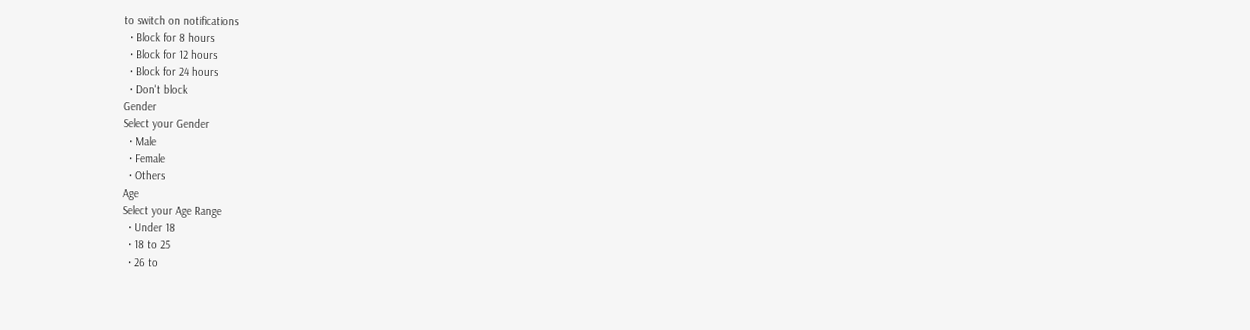to switch on notifications
  • Block for 8 hours
  • Block for 12 hours
  • Block for 24 hours
  • Don't block
Gender
Select your Gender
  • Male
  • Female
  • Others
Age
Select your Age Range
  • Under 18
  • 18 to 25
  • 26 to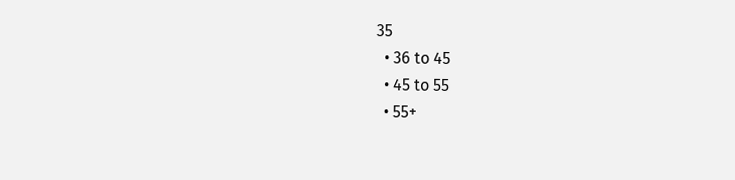35
  • 36 to 45
  • 45 to 55
  • 55+